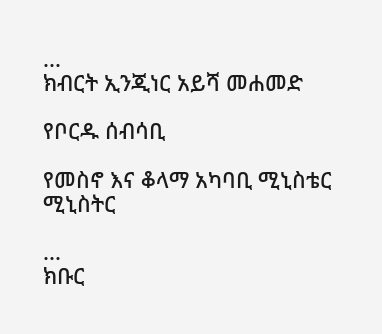...
ክብርት ኢንጂነር አይሻ መሐመድ

የቦርዱ ሰብሳቢ

የመስኖ እና ቆላማ አካባቢ ሚኒስቴር ሚኒስትር

...
ክቡር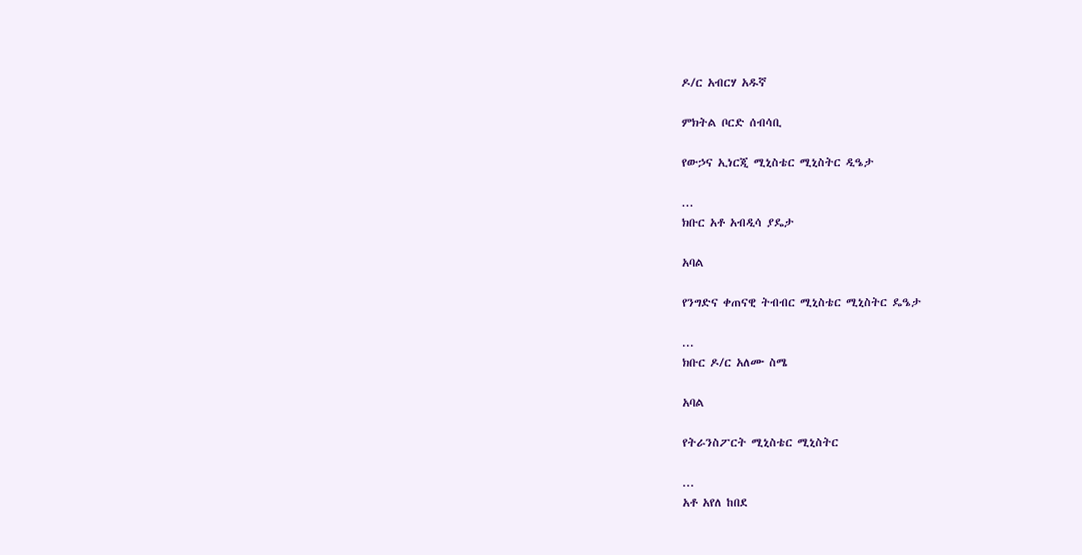ዶ/ር አብርሃ አዱኛ

ምክትል ቦርድ ሰብሳቢ

የውኃና ኢነርጂ ሚኒስቴር ሚኒስትር ዲዔታ

...
ክቡር አቶ አብዲሳ ያዴታ

አባል

የንግድና ቀጠናዊ ትብብር ሚኒስቴር ሚኒስትር ዴዔታ

...
ክቡር ዶ/ር አለሙ ስሜ

አባል

የትራንስፖርት ሚኒስቴር ሚኒስትር

...
አቶ አየለ ከበደ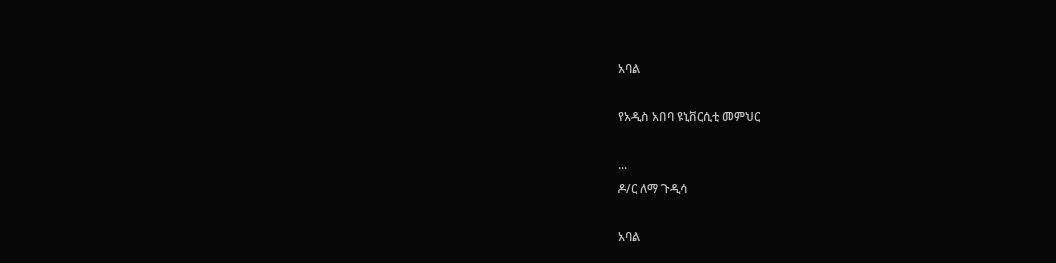አባል

የአዲስ አበባ ዩኒቨርሲቲ መምህር

...
ዶ/ር ለማ ጉዲሳ

አባል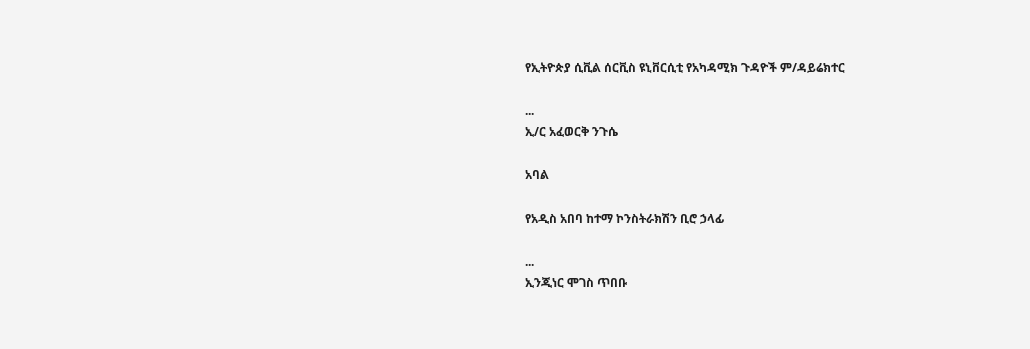የኢትዮጵያ ሲቪል ሰርቪስ ዩኒቨርሲቲ የአካዳሚክ ጉዳዮች ም/ዳይሬክተር

...
ኢ/ር አፈወርቅ ንጉሴ

አባል

የአዲስ አበባ ከተማ ኮንስትራክሽን ቢሮ ኃላፊ

...
ኢንጂነር ሞገስ ጥበቡ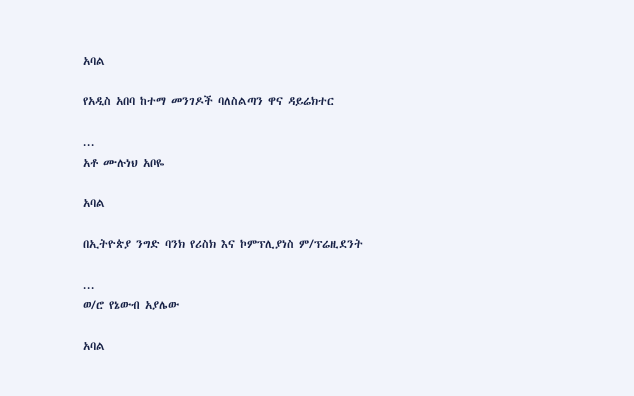አባል

የአዲስ አበባ ከተማ መንገዶች ባለስልጣን ዋና ዳይሬክተር

...
አቶ ሙሉነህ አቦዬ

አባል

በኢትዮጵያ ንግድ ባንክ የሪስክ እና ኮምፕሊያነስ ም/ፕሬዚደንት

...
ወ/ሮ የኔውብ አያሌው

አባል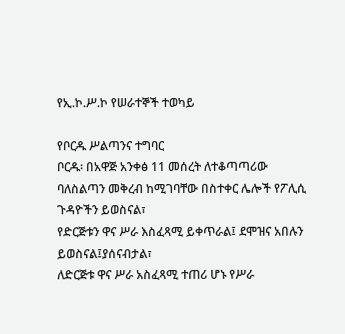የኢ.ኮ.ሥ.ኮ የሠራተኞች ተወካይ

የቦርዱ ሥልጣንና ተግባር
ቦርዱ፡ በአዋጅ አንቀፅ 11 መሰረት ለተቆጣጣሪው ባለስልጣን መቅረብ ከሚገባቸው በስተቀር ሌሎች የፖሊሲ ጉዳዮችን ይወስናል፣
የድርጅቱን ዋና ሥራ እስፈጻሚ ይቀጥራል፤ ደሞዝና አበሉን ይወስናል፤ያሰናብታል፣
ለድርጅቱ ዋና ሥራ አስፈጻሚ ተጠሪ ሆኑ የሥራ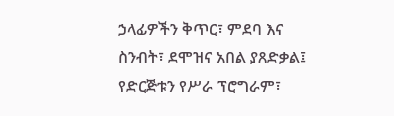ኃላፊዎችን ቅጥር፣ ምደባ እና ስንብት፣ ደሞዝና አበል ያጸድቃል፤
የድርጅቱን የሥራ ፕሮግራም፣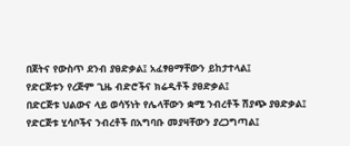በጀትና የውስጥ ደንብ ያፀድቃል፤ አፈፃፀማቸውን ይከታተላል፤
የድርጅቱን የረጅም ጊዜ ብድሮችና ክሬዲቶች ያፀድቃል፤
በድርጅቱ ህልውና ላይ ወሳኝነት የሌላቸውን ቋሚ ንብረቶች ሽያጭ ያፀድቃል፤
የድርጅቱ ሂሳቦችና ንብረቶች በአግባቡ መያዛቸውን ያረጋግጣል፤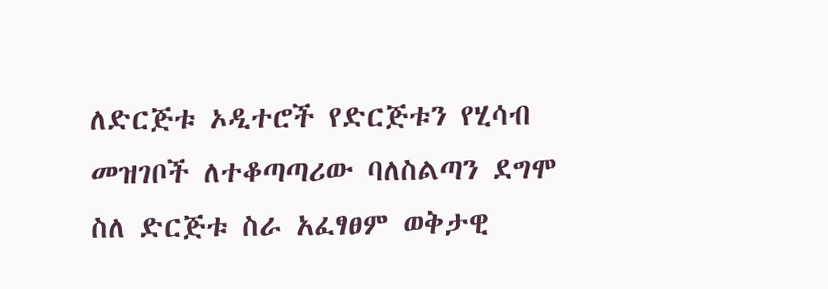ለድርጅቱ ኦዲተሮች የድርጅቱን የሂሳብ መዝገቦች ለተቆጣጣሪው ባለስልጣን ደግሞ ስለ ድርጅቱ ስራ አፈፃፀም ወቅታዊ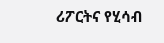ሪፖርትና የሂሳብ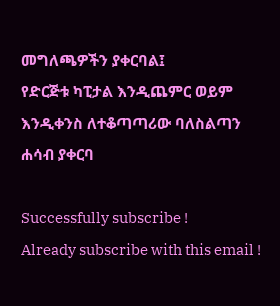መግለጫዎችን ያቀርባል፤
የድርጅቱ ካፒታል እንዲጨምር ወይም እንዲቀንስ ለተቆጣጣሪው ባለስልጣን ሐሳብ ያቀርባ

Successfully subscribe !
Already subscribe with this email !